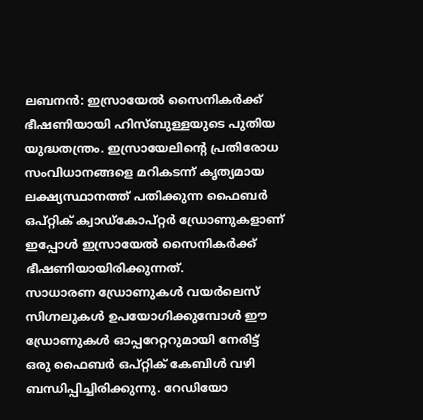ലബനൻ: ഇസ്രായേൽ സൈനികർക്ക് ഭീഷണിയായി ഹിസ്ബുള്ളയുടെ പുതിയ യുദ്ധതന്ത്രം. ഇസ്രായേലിന്റെ പ്രതിരോധ സംവിധാനങ്ങളെ മറികടന്ന് കൃത്യമായ ലക്ഷ്യസ്ഥാനത്ത് പതിക്കുന്ന ഫൈബർ ഒപ്റ്റിക് ക്വാഡ്കോപ്റ്റർ ഡ്രോണുകളാണ് ഇപ്പോൾ ഇസ്രായേൽ സൈനികർക്ക് ഭീഷണിയായിരിക്കുന്നത്.
സാധാരണ ഡ്രോണുകൾ വയർലെസ് സിഗ്നലുകൾ ഉപയോഗിക്കുമ്പോൾ ഈ ഡ്രോണുകൾ ഓപ്പറേറ്ററുമായി നേരിട്ട് ഒരു ഫൈബർ ഒപ്റ്റിക് കേബിൾ വഴി ബന്ധിപ്പിച്ചിരിക്കുന്നു. റേഡിയോ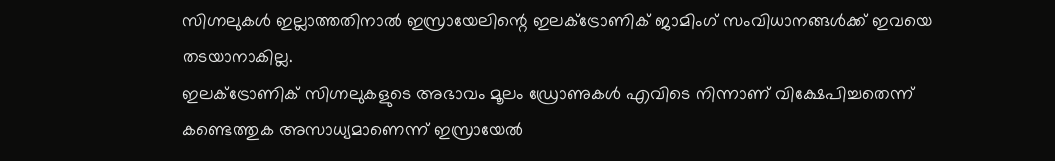സിഗ്നലുകൾ ഇല്ലാത്തതിനാൽ ഇസ്രായേലിന്റെ ഇലക്ട്രോണിക് ജാമിംഗ് സംവിധാനങ്ങൾക്ക് ഇവയെ തടയാനാകില്ല.
ഇലക്ട്രോണിക് സിഗ്നലുകളുടെ അഭാവം മൂലം ഡ്രോണുകൾ എവിടെ നിന്നാണ് വിക്ഷേപിച്ചതെന്ന് കണ്ടെത്തുക അസാധ്യമാണെന്ന് ഇസ്രായേൽ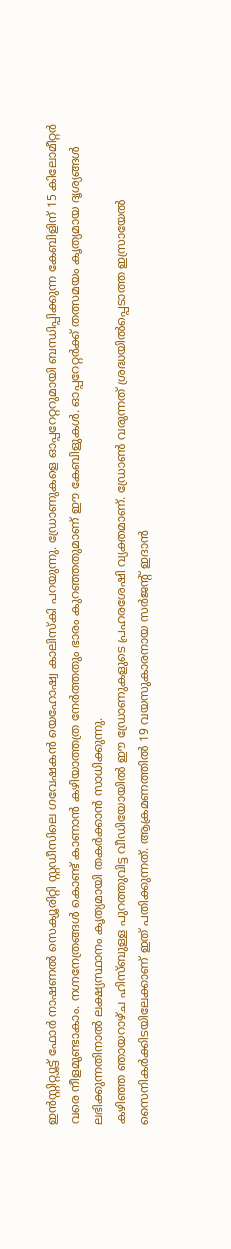ഇൻസ്റ്റിറ്റ്യൂട്ട് ഫോർ നാഷണൽ സെക്യൂരിറ്റി സ്റ്റഡീസിലെ ഗവേഷകൻ യെഹോഷ്വ കാലിസ്കി പറയുന്നു. ഡ്രോണുകളെ ഓപ്പറേറ്ററുമായി ബന്ധിപ്പിക്കുന്ന കേബിളിന് 15 കിലോമീറ്റർ വരെ നീളമുണ്ടാകാം. നഗ്നനേത്രങ്ങൾ കൊണ്ട് കാണാൻ കഴിയാത്തത്ര നേർത്തതും ഭാരം കുറഞ്ഞതുമാണ് ഈ കേബിളുകൾ. ഓപ്പറേറ്റർക്ക് തത്സമയം കൃത്യമായ ദൃശ്യങ്ങൾ ലഭിക്കുന്നതിനാൽ ലക്ഷ്യസ്ഥാനം കൃത്യമായി തകർക്കാൻ സാധിക്കുന്നു.
കഴിഞ്ഞ ഞായറാഴ്ച ഹിസ്ബുള്ള പുറത്തുവിട്ട വീഡിയോയിൽ ഈ ഡ്രോണുകളുടെ പ്രഹരശേഷി വ്യക്തമാണ്. ഡ്രോൺ വരുന്നത് ശ്രദ്ധയിൽപ്പെടാത്ത ഇസ്രായേൽ സൈനികർക്കിടയിലേക്കാണ് ഇത് പതിക്കുന്നത്. ആക്രമണത്തിൽ 19 വയസുകാരനായ സർജന്റ് ഇദാൻ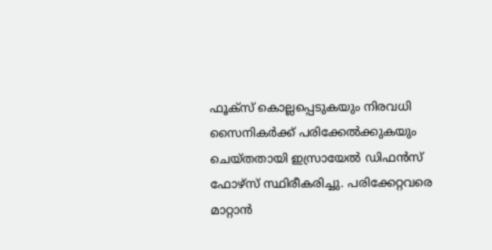ഫൂക്സ് കൊല്ലപ്പെടുകയും നിരവധി സൈനികർക്ക് പരിക്കേൽക്കുകയും ചെയ്തതായി ഇസ്രായേൽ ഡിഫൻസ് ഫോഴ്സ് സ്ഥിരീകരിച്ചു. പരിക്കേറ്റവരെ മാറ്റാൻ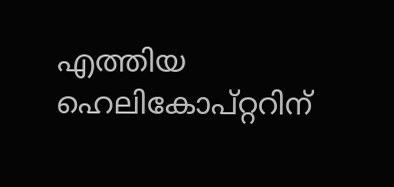എത്തിയ ഹെലികോപ്റ്ററിന്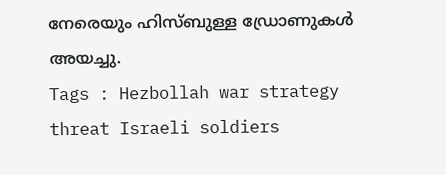നേരെയും ഹിസ്ബുള്ള ഡ്രോണുകൾ അയച്ചു.
Tags : Hezbollah war strategy threat Israeli soldiers